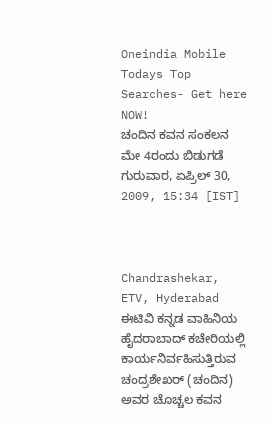Oneindia Mobile
Todays Top Searches- Get here NOW!
ಚಂದಿನ ಕವನ ಸಂಕಲನ ಮೇ 4ರಂದು ಬಿಡುಗಡೆ
ಗುರುವಾರ, ಏಪ್ರಿಲ್ 30, 2009, 15:34 [IST]



Chandrashekar, ETV, Hyderabad
ಈಟಿವಿ ಕನ್ನಡ ವಾಹಿನಿಯ ಹೈದರಾಬಾದ್ ಕಚೇರಿಯಲ್ಲಿ ಕಾರ್ಯನಿರ್ವಹಿಸುತ್ತಿರುವ ಚಂದ್ರಶೇಖರ್ (ಚಂದಿನ) ಅವರ ಚೊಚ್ಚಲ ಕವನ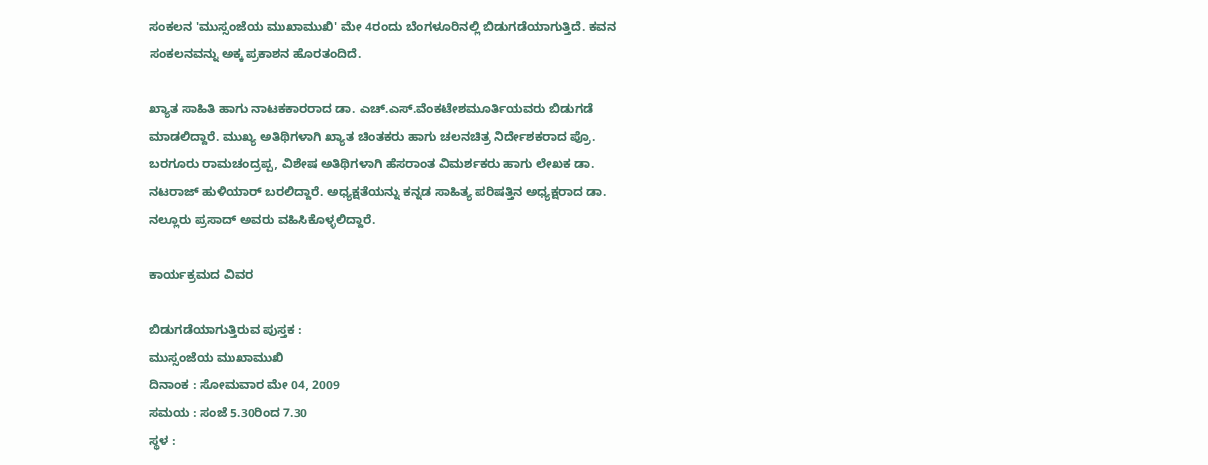ಸಂಕಲನ 'ಮುಸ್ಸಂಜೆಯ ಮುಖಾಮುಖಿ' ಮೇ 4ರಂದು ಬೆಂಗಳೂರಿನಲ್ಲಿ ಬಿಡುಗಡೆಯಾಗುತ್ತಿದೆ. ಕವನ ಸಂಕಲನವನ್ನು ಅಕ್ಕ ಪ್ರಕಾಶನ ಹೊರತಂದಿದೆ.

ಖ್ಯಾತ ಸಾಹಿತಿ ಹಾಗು ನಾಟಕಕಾರರಾದ ಡಾ. ಎಚ್.ಎಸ್.ವೆಂಕಟೇಶಮೂರ್ತಿಯವರು ಬಿಡುಗಡೆ ಮಾಡಲಿದ್ದಾರೆ. ಮುಖ್ಯ ಅತಿಥಿಗಳಾಗಿ ಖ್ಯಾತ ಚಿಂತಕರು ಹಾಗು ಚಲನಚಿತ್ರ ನಿರ್ದೇಶಕರಾದ ಪ್ರೊ. ಬರಗೂರು ರಾಮಚಂದ್ರಪ್ಪ, ವಿಶೇಷ ಅತಿಥಿಗಳಾಗಿ ಹೆಸರಾಂತ ವಿಮರ್ಶಕರು ಹಾಗು ಲೇಖಕ ಡಾ. ನಟರಾಜ್ ಹುಳಿಯಾರ್ ಬರಲಿದ್ದಾರೆ. ಅಧ್ಯಕ್ಷತೆಯನ್ನು ಕನ್ನಡ ಸಾಹಿತ್ಯ ಪರಿಷತ್ತಿನ ಅಧ್ಯಕ್ಷರಾದ ಡಾ. ನಲ್ಲೂರು ಪ್ರಸಾದ್ ಅವರು ವಹಿಸಿಕೊಳ್ಳಲಿದ್ದಾರೆ.

ಕಾರ್ಯಕ್ರಮದ ವಿವರ

ಬಿಡುಗಡೆಯಾಗುತ್ತಿರುವ ಪುಸ್ತಕ :
ಮುಸ್ಸಂಜೆಯ ಮುಖಾಮುಖಿ
ದಿನಾಂಕ : ಸೋಮವಾರ ಮೇ 04, 2009
ಸಮಯ : ಸಂಜೆ 5.30ರಿಂದ 7.30
ಸ್ಥಳ :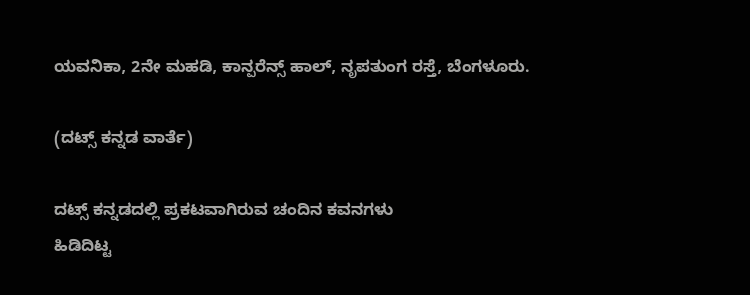ಯವನಿಕಾ, 2ನೇ ಮಹಡಿ, ಕಾನ್ಪರೆನ್ಸ್ ಹಾಲ್, ನೃಪತುಂಗ ರಸ್ತೆ, ಬೆಂಗಳೂರು.

(ದಟ್ಸ್ ಕನ್ನಡ ವಾರ್ತೆ)

ದಟ್ಸ್ ಕನ್ನಡದಲ್ಲಿ ಪ್ರಕಟವಾಗಿರುವ ಚಂದಿನ ಕವನಗಳು
ಹಿಡಿದಿಟ್ಟ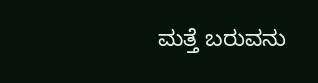ಮತ್ತೆ ಬರುವನು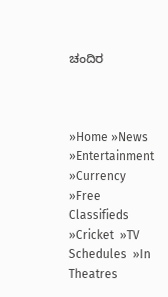ಚಂದಿರ



»Home »News  »Entertainment  »Currency  »Free Classifieds  »Cricket  »TV Schedules  »In Theatres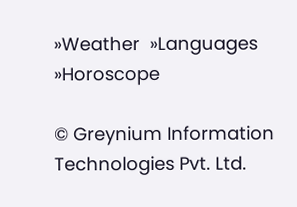»Weather  »Languages  »Horoscope

© Greynium Information Technologies Pvt. Ltd.